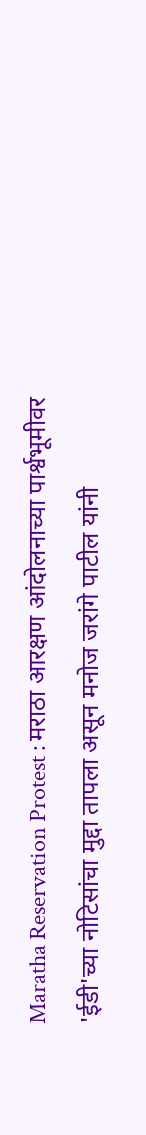Maratha Reservation Protest : मराठा आरक्षण आंदोलनाच्या पार्श्वभूमीवर 'ईडी'च्या नोटिसांचा मुद्दा तापला असून मनोज जरांगे पाटील यांनी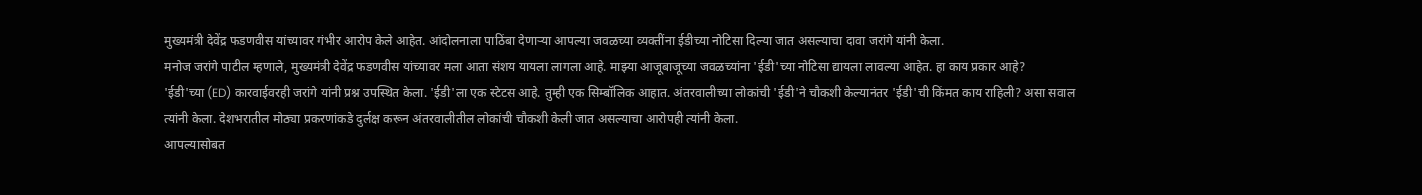मुख्यमंत्री देवेंद्र फडणवीस यांच्यावर गंभीर आरोप केले आहेत. आंदोलनाला पाठिंबा देणाऱ्या आपल्या जवळच्या व्यक्तींना ईडीच्या नोटिसा दिल्या जात असल्याचा दावा जरांगे यांनी केला.
मनोज जरांगे पाटील म्हणाले, मुख्यमंत्री देवेंद्र फडणवीस यांच्यावर मला आता संशय यायला लागला आहे. माझ्या आजूबाजूच्या जवळच्यांना 'ईडी'च्या नोटिसा द्यायला लावल्या आहेत. हा काय प्रकार आहे?
'ईडी'च्या (ED) कारवाईवरही जरांगे यांनी प्रश्न उपस्थित केला. 'ईडी'ला एक स्टेटस आहे. तुम्ही एक सिम्बॉलिक आहात. अंतरवालीच्या लोकांची 'ईडी'ने चौकशी केल्यानंतर 'ईडी'ची किंमत काय राहिली? असा सवाल त्यांनी केला. देशभरातील मोठ्या प्रकरणांकडे दुर्लक्ष करून अंतरवालीतील लोकांची चौकशी केली जात असल्याचा आरोपही त्यांनी केला.
आपल्यासोबत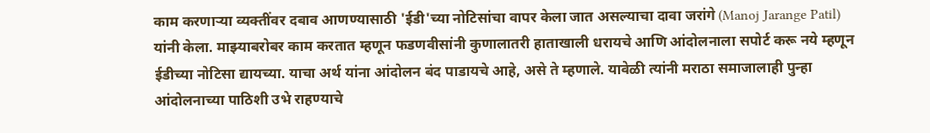काम करणाऱ्या व्यक्तींवर दबाव आणण्यासाठी 'ईडी'च्या नोटिसांचा वापर केला जात असल्याचा दावा जरांगे (Manoj Jarange Patil) यांनी केला. माझ्याबरोबर काम करतात म्हणून फडणवीसांनी कुणालातरी हाताखाली धरायचे आणि आंदोलनाला सपोर्ट करू नये म्हणून ईडीच्या नोटिसा द्यायच्या. याचा अर्थ यांना आंदोलन बंद पाडायचे आहे, असे ते म्हणाले. यावेळी त्यांनी मराठा समाजालाही पुन्हा आंदोलनाच्या पाठिशी उभे राहण्याचे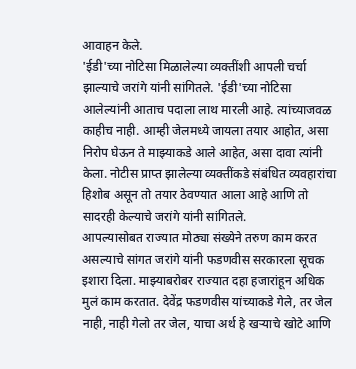आवाहन केले.
'ईडी'च्या नोटिसा मिळालेल्या व्यक्तींशी आपली चर्चा झाल्याचे जरांगे यांनी सांगितले. 'ईडी'च्या नोटिसा आलेल्यांनी आताच पदाला लाथ मारली आहे. त्यांच्याजवळ काहीच नाही. आम्ही जेलमध्ये जायला तयार आहोत, असा निरोप घेऊन ते माझ्याकडे आले आहेत, असा दावा त्यांनी केला. नोटीस प्राप्त झालेल्या व्यक्तींकडे संबंधित व्यवहारांचा हिशोब असून तो तयार ठेवण्यात आला आहे आणि तो सादरही केल्याचे जरांगे यांनी सांगितले.
आपल्यासोबत राज्यात मोठ्या संख्येने तरुण काम करत असल्याचे सांगत जरांगे यांनी फडणवीस सरकारला सूचक इशारा दिला. माझ्याबरोबर राज्यात दहा हजारांहून अधिक मुलं काम करतात. देवेंद्र फडणवीस यांच्याकडे गेले, तर जेल नाही, नाही गेलो तर जेल, याचा अर्थ हे खऱ्याचे खोटे आणि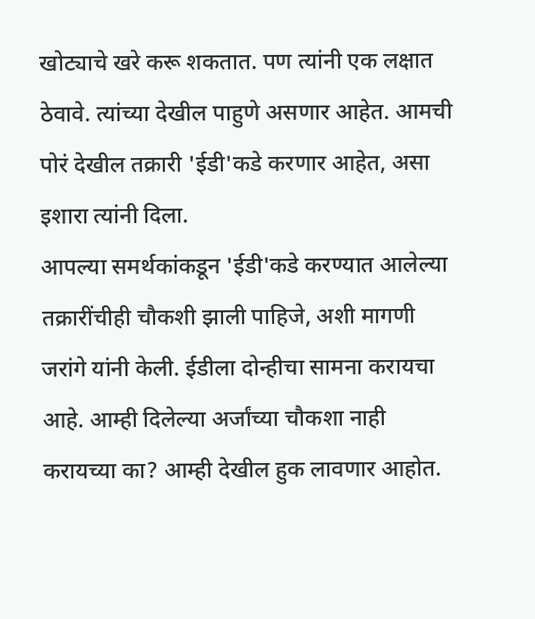खोट्याचे खरे करू शकतात. पण त्यांनी एक लक्षात ठेवावे. त्यांच्या देखील पाहुणे असणार आहेत. आमची पोरं देखील तक्रारी 'ईडी'कडे करणार आहेत, असा इशारा त्यांनी दिला.
आपल्या समर्थकांकडून 'ईडी'कडे करण्यात आलेल्या तक्रारींचीही चौकशी झाली पाहिजे, अशी मागणी जरांगे यांनी केली. ईडीला दोन्हीचा सामना करायचा आहे. आम्ही दिलेल्या अर्जांच्या चौकशा नाही करायच्या का? आम्ही देखील हुक लावणार आहोत.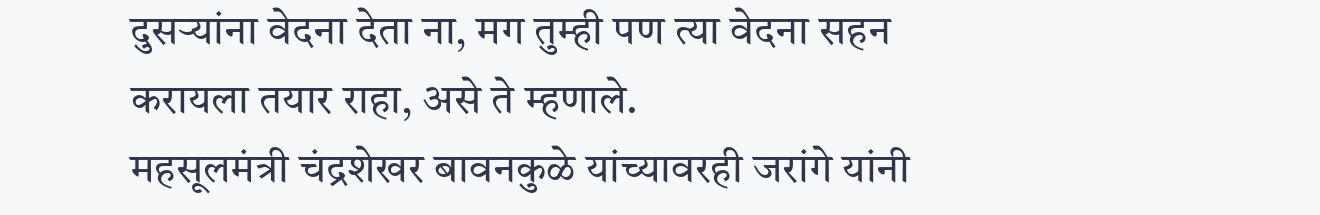दुसऱ्यांना वेदना देता ना, मग तुम्ही पण त्या वेदना सहन करायला तयार राहा, असे ते म्हणाले.
महसूलमंत्री चंद्रशेखर बावनकुळे यांच्यावरही जरांगे यांनी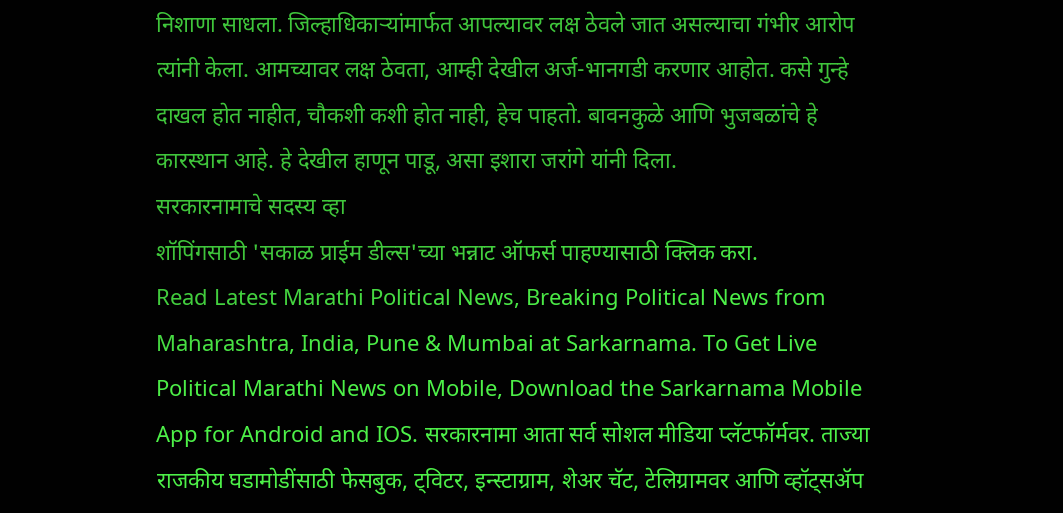निशाणा साधला. जिल्हाधिकाऱ्यांमार्फत आपल्यावर लक्ष ठेवले जात असल्याचा गंभीर आरोप त्यांनी केला. आमच्यावर लक्ष ठेवता, आम्ही देखील अर्ज-भानगडी करणार आहोत. कसे गुन्हे दाखल होत नाहीत, चौकशी कशी होत नाही, हेच पाहतो. बावनकुळे आणि भुजबळांचे हे कारस्थान आहे. हे देखील हाणून पाडू, असा इशारा जरांगे यांनी दिला.
सरकारनामाचे सदस्य व्हा
शॉपिंगसाठी 'सकाळ प्राईम डील्स'च्या भन्नाट ऑफर्स पाहण्यासाठी क्लिक करा.
Read Latest Marathi Political News, Breaking Political News from Maharashtra, India, Pune & Mumbai at Sarkarnama. To Get Live Political Marathi News on Mobile, Download the Sarkarnama Mobile App for Android and IOS. सरकारनामा आता सर्व सोशल मीडिया प्लॅटफॉर्मवर. ताज्या राजकीय घडामोडींसाठी फेसबुक, ट्विटर, इन्स्टाग्राम, शेअर चॅट, टेलिग्रामवर आणि व्हॉट्सॲप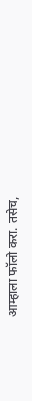आम्हाला फॉलो करा. तसेच,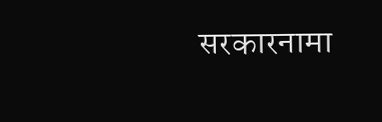सरकारनामा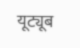यूट्यूब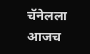चॅनेलला आजच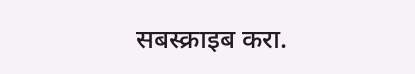सबस्क्राइब करा.